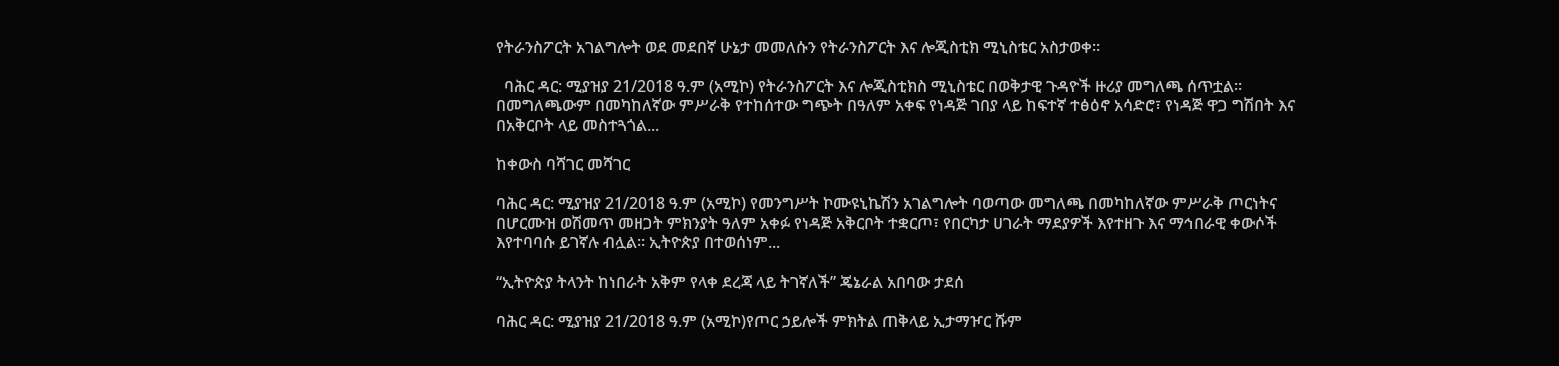የትራንስፖርት አገልግሎት ወደ መደበኛ ሁኔታ መመለሱን የትራንስፖርት እና ሎጂስቲክ ሚኒስቴር አስታወቀ።

  ባሕር ዳር: ሚያዝያ 21/2018 ዓ.ም (አሚኮ) የትራንስፖርት እና ሎጂስቲክስ ሚኒስቴር በወቅታዊ ጉዳዮች ዙሪያ መግለጫ ሰጥቷል። በመግለጫውም በመካከለኛው ምሥራቅ የተከሰተው ግጭት በዓለም አቀፍ የነዳጅ ገበያ ላይ ከፍተኛ ተፅዕኖ አሳድሮ፣ የነዳጅ ዋጋ ግሽበት እና በአቅርቦት ላይ መስተጓጎል...

ከቀውስ ባሻገር መሻገር

ባሕር ዳር: ሚያዝያ 21/2018 ዓ.ም (አሚኮ) የመንግሥት ኮሙዩኒኬሽን አገልግሎት ባወጣው መግለጫ በመካከለኛው ምሥራቅ ጦርነትና በሆርሙዝ ወሽመጥ መዘጋት ምክንያት ዓለም አቀፉ የነዳጅ አቅርቦት ተቋርጦ፣ የበርካታ ሀገራት ማደያዎች እየተዘጉ እና ማኅበራዊ ቀውሶች እየተባባሱ ይገኛሉ ብሏል። ኢትዮጵያ በተወሰነም...

“ኢትዮጵያ ትላንት ከነበራት አቅም የላቀ ደረጃ ላይ ትገኛለች” ጄኔራል አበባው ታደሰ

ባሕር ዳር: ሚያዝያ 21/2018 ዓ.ም (አሚኮ)የጦር ኃይሎች ምክትል ጠቅላይ ኢታማዦር ሹም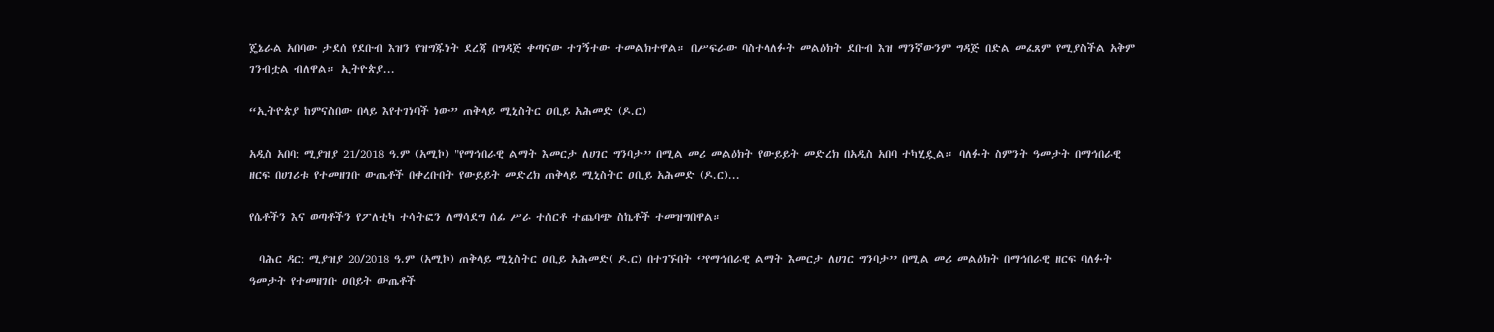ጄኔራል አበባው ታደሰ የደቡብ እዝን የዝግጁነት ደረጃ በግዳጅ ቀጣናው ተገኝተው ተመልክተዋል። በሥፍራው ባስተላለፉት መልዕክት ደቡብ እዝ ማንኛውንም ግዳጅ በድል መፈጸም የሚያስችል አቅም ገንብቷል ብለዋል። ኢትዮጵያ...

“ኢትዮጵያ ከምናስበው በላይ እየተገነባች ነው” ጠቅላይ ሚኒስትር ዐቢይ አሕመድ (ዶ.ር)

አዲስ አበባ: ሚያዝያ 21/2018 ዓ.ም (አሚኮ) "የማኅበራዊ ልማት እመርታ ለሀገር ግንባታ’’ በሚል መሪ መልዕክት የውይይት መድረክ በአዲስ አበባ ተካሂዷል። ባለፉት ስምንት ዓመታት በማኅበራዊ ዘርፍ በሀገሪቱ የተመዘገቡ ውጤቶች በቀረቡበት የውይይት መድረክ ጠቅላይ ሚኒስትር ዐቢይ አሕመድ (ዶ.ር)...

የሴቶችን እና ወጣቶችን የፖለቲካ ተሳትፎን ለማሳደግ ሰፊ ሥራ ተሰርቶ ተጨባጭ ስኬቶች ተመዝግበዋል።

  ባሕር ዳር: ሚያዝያ 20/2018 ዓ.ም (አሚኮ) ጠቅላይ ሚኒስትር ዐቢይ አሕመድ( ዶ.ር) በተገኙበት ‘’የማኅበራዊ ልማት እመርታ ለሀገር ግንባታ’’ በሚል መሪ መልዕክት በማኅበራዊ ዘርፍ ባለፉት ዓመታት የተመዘገቡ ዐበይት ውጤቶች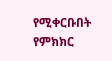የሚቀርቡበት የምክክር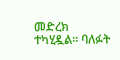መድረክ ተካሂዷል። ባለፉት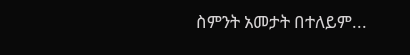ስምንት አመታት በተለይም...